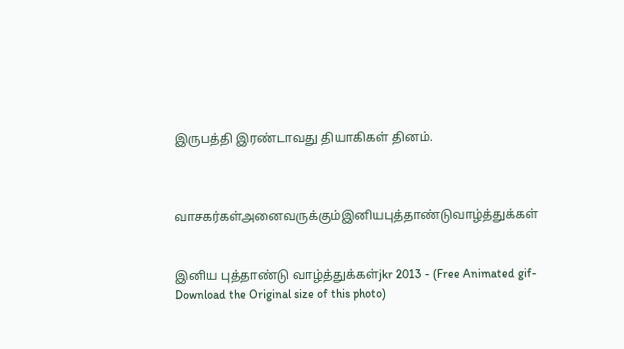இருபத்தி இரண்டாவது தியாகிகள் தினம்.



வாசகர்கள்அனைவருக்கும்இனியபுத்தாண்டுவாழ்த்துக்கள்


இனிய புத்தாண்டு வாழ்த்துக்கள்jkr 2013 - (Free Animated gif-Download the Original size of this photo)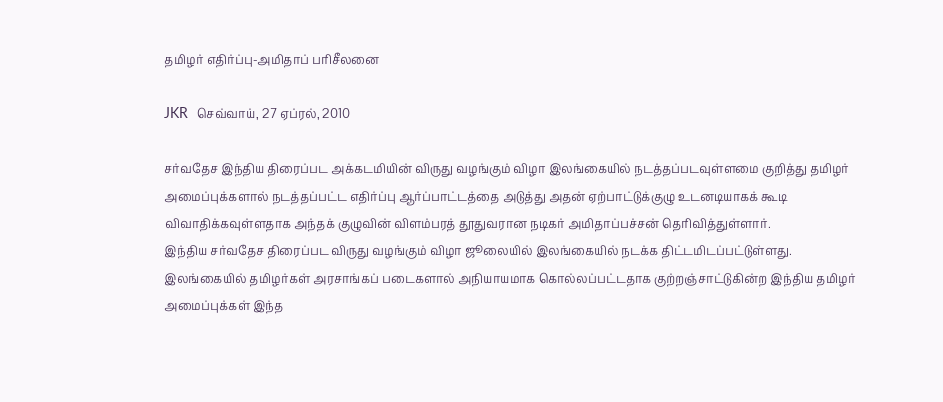தமிழர் எதிர்ப்பு-அமிதாப் பரிசீலனை

JKR  செவ்வாய், 27 ஏப்ரல், 2010

சர்வதேச இந்திய திரைப்பட அக்கடமியின் விருது வழங்கும் விழா இலங்கையில் நடத்தப்படவுள்ளமை குறித்து தமிழர் அமைப்புக்களால் நடத்தப்பட்ட எதிர்ப்பு ஆர்ப்பாட்டத்தை அடுத்து அதன் ஏற்பாட்டுக்குழு உடனடியாகக் கூடி விவாதிக்கவுள்ளதாக அந்தக் குழுவின் விளம்பரத் தூதுவரான நடிகர் அமிதாப்பச்சன் தெரிவித்துள்ளார்.
இந்திய சர்வதேச திரைப்பட விருது வழங்கும் விழா ஜூலையில் இலங்கையில் நடக்க திட்டமிடப்பட்டுள்ளது.
இலங்கையில் தமிழர்கள் அரசாங்கப் படைகளால் அநியாயமாக கொல்லப்பட்டதாக குற்றஞ்சாட்டுகின்ற இந்திய தமிழர் அமைப்புக்கள் இந்த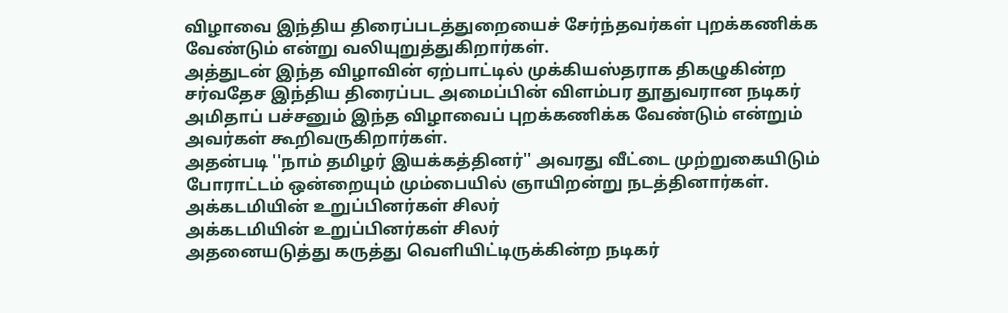விழாவை இந்திய திரைப்படத்துறையைச் சேர்ந்தவர்கள் புறக்கணிக்க வேண்டும் என்று வலியுறுத்துகிறார்கள்.
அத்துடன் இந்த விழாவின் ஏற்பாட்டில் முக்கியஸ்தராக திகழுகின்ற சர்வதேச இந்திய திரைப்பட அமைப்பின் விளம்பர தூதுவரான நடிகர் அமிதாப் பச்சனும் இந்த விழாவைப் புறக்கணிக்க வேண்டும் என்றும் அவர்கள் கூறிவருகிறார்கள்.
அதன்படி ''நாம் தமிழர் இயக்கத்தினர்'' அவரது வீட்டை முற்றுகையிடும் போராட்டம் ஒன்றையும் மும்பையில் ஞாயிறன்று நடத்தினார்கள்.
அக்கடமியின் உறுப்பினர்கள் சிலர்
அக்கடமியின் உறுப்பினர்கள் சிலர்
அதனையடுத்து கருத்து வெளியிட்டிருக்கின்ற நடிகர்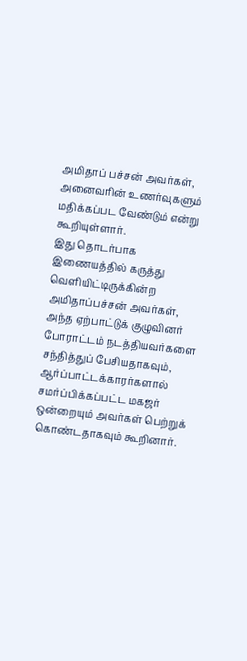அமிதாப் பச்சன் அவர்கள், அனைவரின் உணர்வுகளும் மதிக்கப்பட வேண்டும் என்று கூறியுள்ளார்.
இது தொடர்பாக இணையத்தில் கருத்து வெளியிட்டிருக்கின்ற அமிதாப்பச்சன் அவர்கள், அந்த ஏற்பாட்டுக் குழுவினர் போராட்டம் நடத்தியவர்களை சந்தித்துப் பேசியதாகவும், ஆர்ப்பாட்டக்காரர்களால் சமர்ப்பிக்கப்பட்ட மகஜர் ஒன்றையும் அவர்கள் பெற்றுக் கொண்டதாகவும் கூறினார்.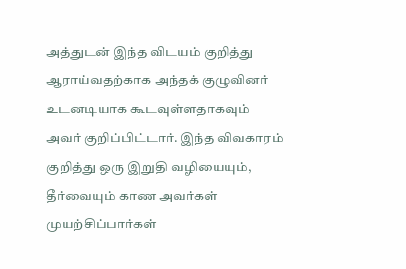அத்துடன் இந்த விடயம் குறித்து ஆராய்வதற்காக அந்தக் குழுவினர் உடனடியாக கூடவுள்ளதாகவும் அவர் குறிப்பிட்டார். இந்த விவகாரம் குறித்து ஒரு இறுதி வழியையும், தீர்வையும் காண அவர்கள் முயற்சிப்பார்கள்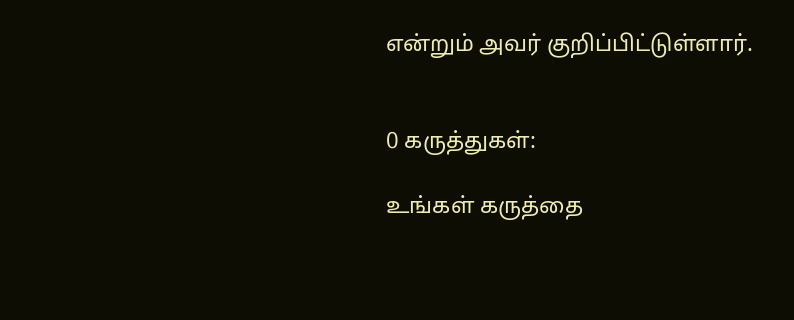என்றும் அவர் குறிப்பிட்டுள்ளார்.


0 கருத்துகள்:

உங்கள் கருத்தை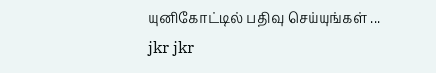யுனிகோட்டில் பதிவு செய்யுங்கள் ...
jkr jkr